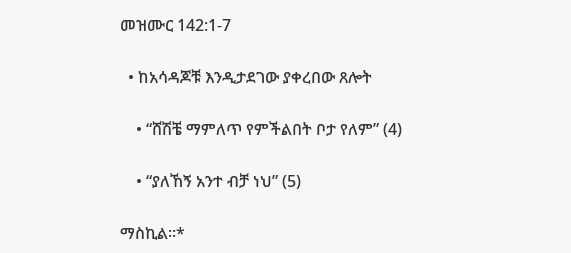መዝሙር 142:1-7

  • ከአሳዳጆቹ እንዲታደገው ያቀረበው ጸሎት

    • “ሸሽቼ ማምለጥ የምችልበት ቦታ የለም” (4)

    • “ያለኸኝ አንተ ብቻ ነህ” (5)

ማስኪል።*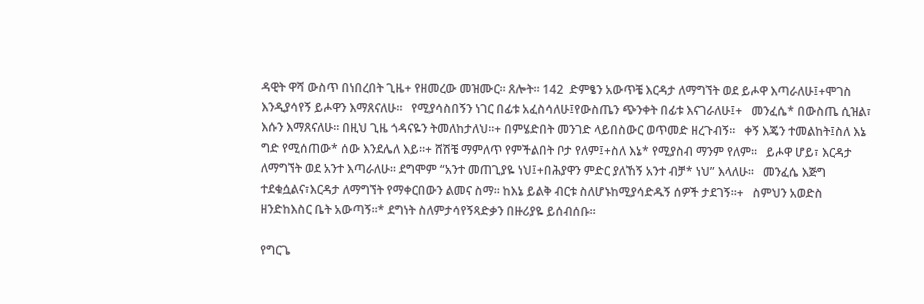ዳዊት ዋሻ ውስጥ በነበረበት ጊዜ+ የዘመረው መዝሙር። ጸሎት። 142  ድምፄን አውጥቼ እርዳታ ለማግኘት ወደ ይሖዋ እጣራለሁ፤+ሞገስ እንዲያሳየኝ ይሖዋን እማጸናለሁ።   የሚያሳስበኝን ነገር በፊቱ አፈስሳለሁ፤የውስጤን ጭንቀት በፊቱ እናገራለሁ፤+   መንፈሴ* በውስጤ ሲዝል፣ እሱን እማጸናለሁ። በዚህ ጊዜ ጎዳናዬን ትመለከታለህ።+ በምሄድበት መንገድ ላይበስውር ወጥመድ ዘረጉብኝ።   ቀኝ እጄን ተመልከት፤ስለ እኔ ግድ የሚሰጠው* ሰው እንደሌለ እይ።+ ሸሽቼ ማምለጥ የምችልበት ቦታ የለም፤+ስለ እኔ* የሚያስብ ማንም የለም።   ይሖዋ ሆይ፣ እርዳታ ለማግኘት ወደ አንተ እጣራለሁ። ደግሞም “አንተ መጠጊያዬ ነህ፤+በሕያዋን ምድር ያለኸኝ አንተ ብቻ* ነህ” እላለሁ።   መንፈሴ እጅግ ተደቁሷልና፣እርዳታ ለማግኘት የማቀርበውን ልመና ስማ። ከእኔ ይልቅ ብርቱ ስለሆኑከሚያሳድዱኝ ሰዎች ታደገኝ።+   ስምህን አወድስ ዘንድከእስር ቤት አውጣኝ።* ደግነት ስለምታሳየኝጻድቃን በዙሪያዬ ይሰብሰቡ።

የግርጌ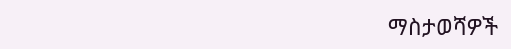ማስታወሻዎች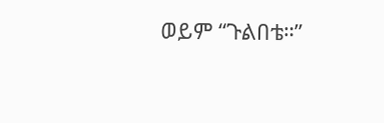ወይም “ጉልበቴ።”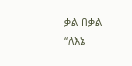ቃል በቃል “ለእኔ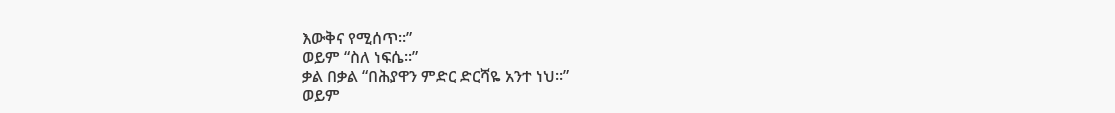እውቅና የሚሰጥ።”
ወይም “ስለ ነፍሴ።”
ቃል በቃል “በሕያዋን ምድር ድርሻዬ አንተ ነህ።”
ወይም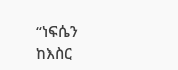“ነፍሴን ከእስር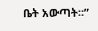ቤት አውጣት።”